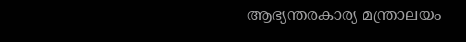ആഭ്യന്തരകാര്യ മന്ത്രാലയം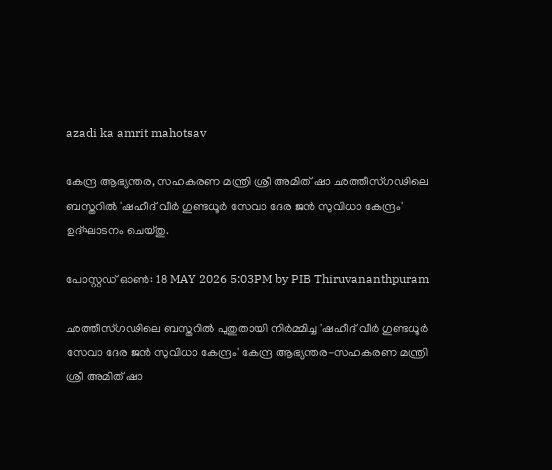azadi ka amrit mahotsav

കേന്ദ്ര ആഭ്യന്തര, സഹകരണ മന്ത്രി ശ്രീ അമിത് ഷാ ഛത്തീസ്ഗഢിലെ ബസ്തറിൽ 'ഷഹീദ് വീർ ഗുണ്ടധൂർ സേവാ ദേര ജൻ സുവിധാ കേന്ദ്രം' ഉദ്ഘാടനം ചെയ്തു.

പോസ്റ്റഡ് ഓണ്‍: 18 MAY 2026 5:03PM by PIB Thiruvananthpuram

ഛത്തീസ്ഗഢിലെ ബസ്തറിൽ പുതുതായി നിർമ്മിച്ച 'ഷഹീദ് വീർ ഗുണ്ടധൂർ സേവാ ദേര ജൻ സുവിധാ കേന്ദ്രം' കേന്ദ്ര ആഭ്യന്തര-സഹകരണ മന്ത്രി ശ്രീ അമിത് ഷാ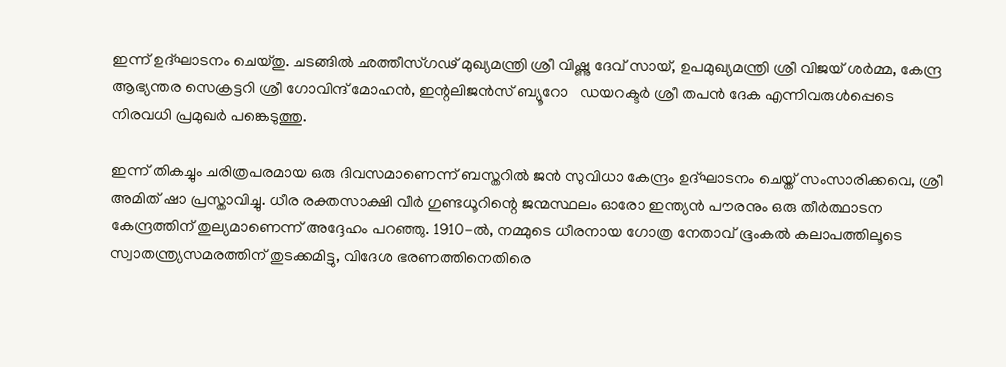ഇന്ന് ഉദ്ഘാടനം ചെയ്തു. ചടങ്ങിൽ ഛത്തീസ്ഗഢ് മുഖ്യമന്ത്രി ശ്രീ വിഷ്ണു ദേവ് സായ്, ഉപമുഖ്യമന്ത്രി ശ്രീ വിജയ് ശർമ്മ, കേന്ദ്ര ആഭ്യന്തര സെക്രട്ടറി ശ്രീ ഗോവിന്ദ് മോഹൻ, ഇന്റലിജൻസ് ബ്യൂറോ   ഡയറക്ടർ ശ്രീ തപൻ ദേക എന്നിവരുൾപ്പെടെ നിരവധി പ്രമുഖർ പങ്കെടുത്തു.

ഇന്ന് തികച്ചും ചരിത്രപരമായ ഒരു ദിവസമാണെന്ന് ബസ്തറിൽ ജൻ സുവിധാ കേന്ദ്രം ഉദ്ഘാടനം ചെയ്ത് സംസാരിക്കവെ, ശ്രീ അമിത് ഷാ പ്രസ്താവിച്ചു. ധീര രക്തസാക്ഷി വീർ ഗുണ്ടധൂറിന്റെ ജന്മസ്ഥലം ഓരോ ഇന്ത്യൻ പൗരനും ഒരു തീർത്ഥാടന കേന്ദ്രത്തിന് തുല്യമാണെന്ന് അദ്ദേഹം പറഞ്ഞു. 1910-ൽ, നമ്മുടെ ധീരനായ ഗോത്ര നേതാവ് ഭൂംകൽ കലാപത്തിലൂടെ സ്വാതന്ത്ര്യസമരത്തിന് തുടക്കമിട്ടു, വിദേശ ഭരണത്തിനെതിരെ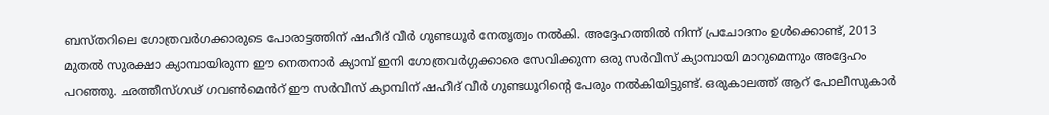ബസ്തറിലെ ഗോത്രവർഗക്കാരുടെ പോരാട്ടത്തിന് ഷഹീദ് വീർ ഗുണ്ടധൂർ നേതൃത്വം നൽകി. അദ്ദേഹത്തിൽ നിന്ന് പ്രചോദനം ഉൾക്കൊണ്ട്, 2013 മുതൽ സുരക്ഷാ ക്യാമ്പായിരുന്ന ഈ നെതനാർ ക്യാമ്പ് ഇനി ഗോത്രവർഗ്ഗക്കാരെ സേവിക്കുന്ന ഒരു സർവീസ് ക്യാമ്പായി മാറുമെന്നും അദ്ദേഹം പറഞ്ഞു. ഛത്തീസ്ഗഢ് ഗവൺമെൻറ് ഈ സർവീസ് ക്യാമ്പിന് ഷഹീദ് വീർ ഗുണ്ടധൂറിന്റെ പേരും നൽകിയിട്ടുണ്ട്. ഒരുകാലത്ത് ആറ് പോലീസുകാർ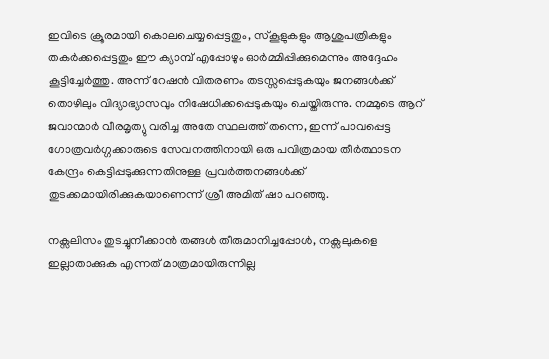ഇവിടെ ക്രൂരമായി കൊലചെയ്യപ്പെട്ടതും, സ്കൂളുകളും ആശുപത്രികളും തകർക്കപ്പെട്ടതും ഈ ക്യാമ്പ് എപ്പോഴും ഓർമ്മിപ്പിക്കുമെന്നും അദ്ദേഹം കൂട്ടിച്ചേർത്തു. അന്ന് റേഷൻ വിതരണം തടസ്സപ്പെടുകയും ജനങ്ങൾക്ക് തൊഴിലും വിദ്യാഭ്യാസവും നിഷേധിക്കപ്പെടുകയും ചെയ്തിരുന്നു. നമ്മുടെ ആറ് ജവാന്മാർ വീരമൃത്യു വരിച്ച അതേ സ്ഥലത്ത് തന്നെ, ഇന്ന് പാവപ്പെട്ട ഗോത്രവർഗ്ഗക്കാരുടെ സേവനത്തിനായി ഒരു പവിത്രമായ തീർത്ഥാടന കേന്ദ്രം കെട്ടിപ്പടുക്കുന്നതിനുള്ള പ്രവർത്തനങ്ങൾക്ക് തുടക്കമായിരിക്കുകയാണെന്ന് ശ്രീ അമിത് ഷാ പറഞ്ഞു.

നക്സലിസം തുടച്ചുനീക്കാൻ തങ്ങൾ തീരുമാനിച്ചപ്പോൾ, നക്സലുകളെ ഇല്ലാതാക്കുക എന്നത് മാത്രമായിരുന്നില്ല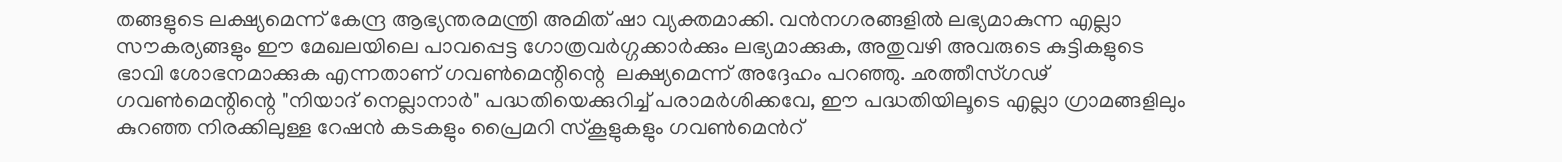തങ്ങളുടെ ലക്ഷ്യമെന്ന് കേന്ദ്ര ആഭ്യന്തരമന്ത്രി അമിത് ഷാ വ്യക്തമാക്കി. വൻനഗരങ്ങളിൽ ലഭ്യമാകുന്ന എല്ലാ സൗകര്യങ്ങളും ഈ മേഖലയിലെ പാവപ്പെട്ട ഗോത്രവർഗ്ഗക്കാർക്കും ലഭ്യമാക്കുക, അതുവഴി അവരുടെ കുട്ടികളുടെ ഭാവി ശോഭനമാക്കുക എന്നതാണ് ഗവൺമെന്റിന്റെ  ലക്ഷ്യമെന്ന് അദ്ദേഹം പറഞ്ഞു. ഛത്തീസ്ഗഢ് ഗവൺമെന്റിന്റെ "നിയാദ് നെല്ലാനാർ" പദ്ധതിയെക്കുറിച്ച് പരാമർശിക്കവേ, ഈ പദ്ധതിയിലൂടെ എല്ലാ ഗ്രാമങ്ങളിലും കുറഞ്ഞ നിരക്കിലുള്ള റേഷൻ കടകളും പ്രൈമറി സ്കൂളുകളും ഗവൺമെൻറ്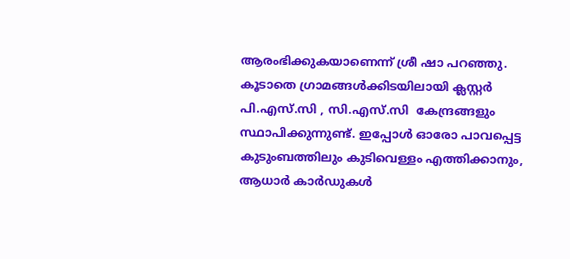ആരംഭിക്കുകയാണെന്ന് ശ്രീ ഷാ പറഞ്ഞു. കൂടാതെ ഗ്രാമങ്ങൾക്കിടയിലായി ക്ലസ്റ്റർ പി.എസ്.സി , സി.എസ്.സി  കേന്ദ്രങ്ങളും സ്ഥാപിക്കുന്നുണ്ട്. ഇപ്പോൾ ഓരോ പാവപ്പെട്ട കുടുംബത്തിലും കുടിവെള്ളം എത്തിക്കാനും, ആധാർ കാർഡുകൾ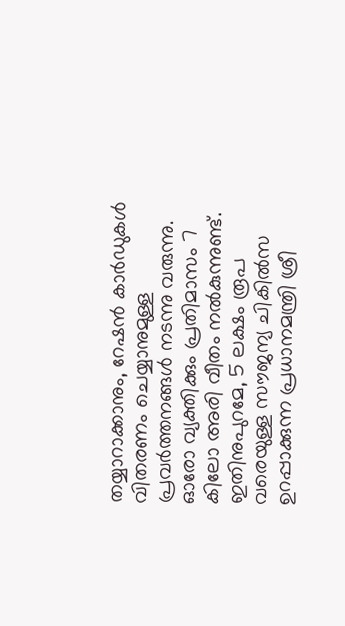തയ്യാറാക്കാനും, റേഷൻ കാർഡുകൾ വിതരണം ചെയ്യാനുമുള്ള പ്രവർത്തനങ്ങൾ നടന്നു വരുന്നു. ഓരോ വ്യക്തിക്കും പ്രതിമാസം 7 കിലോ അരി വീതം നൽകുന്നുണ്ട്. ഇതിനുപുറമേ, 5 ലക്ഷം രൂപ വരെയുള്ള സൗജന്യ ചികിൽസ ഉറപ്പാക്കുന്ന പ്രധാനമന്ത്രി ശ്രീ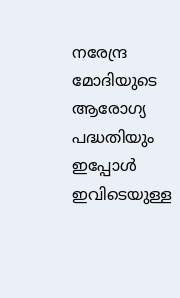നരേന്ദ്ര മോദിയുടെ ആരോഗ്യ പദ്ധതിയും ഇപ്പോൾ ഇവിടെയുള്ള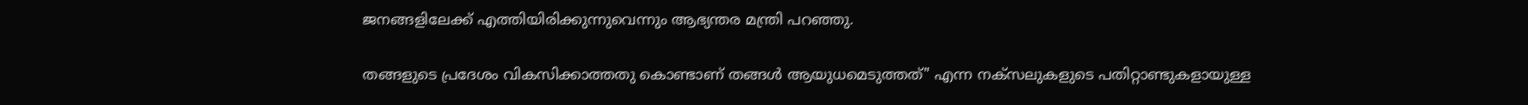ജനങ്ങളിലേക്ക് എത്തിയിരിക്കുന്നുവെന്നും ആഭ്യന്തര മന്ത്രി പറഞ്ഞു.

തങ്ങളുടെ പ്രദേശം വികസിക്കാത്തതു കൊണ്ടാണ് തങ്ങൾ ആയുധമെടുത്തത്" എന്ന നക്സലുകളുടെ പതിറ്റാണ്ടുകളായുള്ള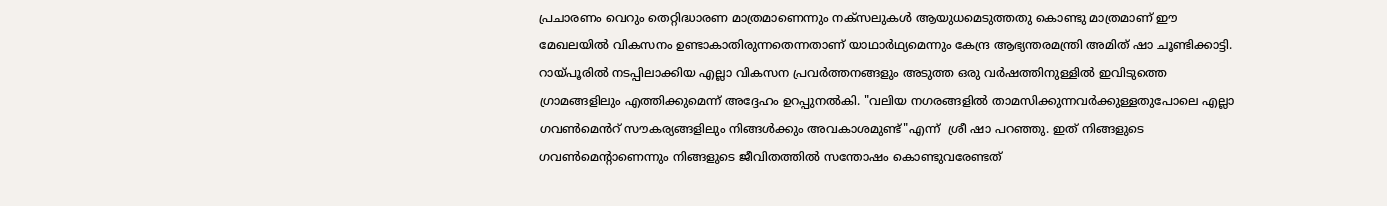പ്രചാരണം വെറും തെറ്റിദ്ധാരണ മാത്രമാണെന്നും നക്സലുകൾ ആയുധമെടുത്തതു കൊണ്ടു മാത്രമാണ് ഈ മേഖലയിൽ വികസനം ഉണ്ടാകാതിരുന്നതെന്നതാണ് യാഥാർഥ്യമെന്നും കേന്ദ്ര ആഭ്യന്തരമന്ത്രി അമിത് ഷാ ചൂണ്ടിക്കാട്ടി. റായ്‍പൂരിൽ നടപ്പിലാക്കിയ എല്ലാ വികസന പ്രവർത്തനങ്ങളും അടുത്ത ഒരു വർഷത്തിനുള്ളിൽ ഇവിടുത്തെ ഗ്രാമങ്ങളിലും എത്തിക്കുമെന്ന് അദ്ദേഹം ഉറപ്പുനൽകി. "വലിയ നഗരങ്ങളിൽ താമസിക്കുന്നവർക്കുള്ളതുപോലെ എല്ലാ ഗവൺമെൻറ് സൗകര്യങ്ങളിലും നിങ്ങൾക്കും അവകാശമുണ്ട്"എന്ന്  ശ്രീ ഷാ പറഞ്ഞു. ഇത് നിങ്ങളുടെ ഗവൺമെന്റാണെന്നും നിങ്ങളുടെ ജീവിതത്തിൽ സന്തോഷം കൊണ്ടുവരേണ്ടത്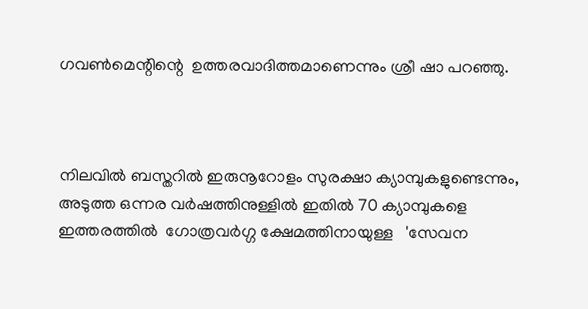ഗവൺമെന്റിന്റെ  ഉത്തരവാദിത്തമാണെന്നും ശ്രീ ഷാ പറഞ്ഞു.



നിലവിൽ ബസ്തറിൽ ഇരുനൂറോളം സുരക്ഷാ ക്യാമ്പുകളുണ്ടെന്നും, അടുത്ത ഒന്നര വർഷത്തിനുള്ളിൽ ഇതിൽ 70 ക്യാമ്പുകളെ ഇത്തരത്തിൽ  ഗോത്രവർഗ്ഗ ക്ഷേമത്തിനായുള്ള   'സേവന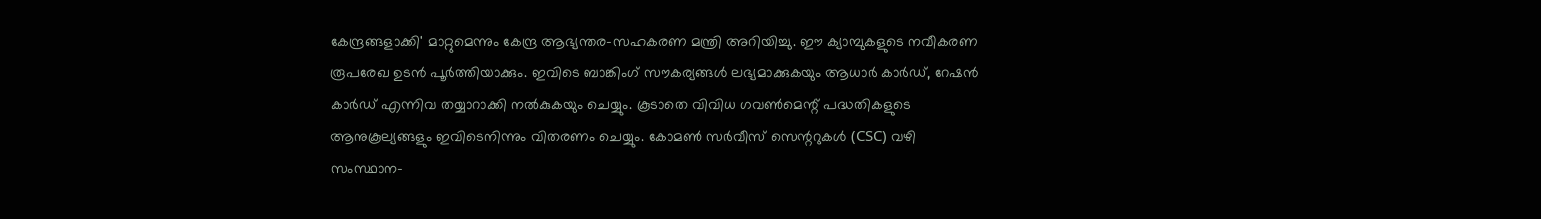കേന്ദ്രങ്ങളാക്കി' മാറ്റുമെന്നും കേന്ദ്ര ആഭ്യന്തര-സഹകരണ മന്ത്രി അറിയിച്ചു. ഈ ക്യാമ്പുകളുടെ നവീകരണ രൂപരേഖ ഉടൻ പൂർത്തിയാക്കും. ഇവിടെ ബാങ്കിംഗ് സൗകര്യങ്ങൾ ലഭ്യമാക്കുകയും ആധാർ കാർഡ്, റേഷൻ കാർഡ് എന്നിവ തയ്യാറാക്കി നൽകുകയും ചെയ്യും. കൂടാതെ വിവിധ ഗവൺമെന്റ് പദ്ധതികളുടെ ആനുകൂല്യങ്ങളും ഇവിടെനിന്നും വിതരണം ചെയ്യും. കോമൺ സർവീസ് സെന്ററുകൾ (CSC) വഴി സംസ്ഥാന-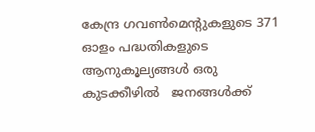കേന്ദ്ര ഗവൺമെന്റുകളുടെ 371 ഓളം പദ്ധതികളുടെ ആനുകൂല്യങ്ങൾ ഒരു കുടക്കീഴിൽ   ജനങ്ങൾക്ക്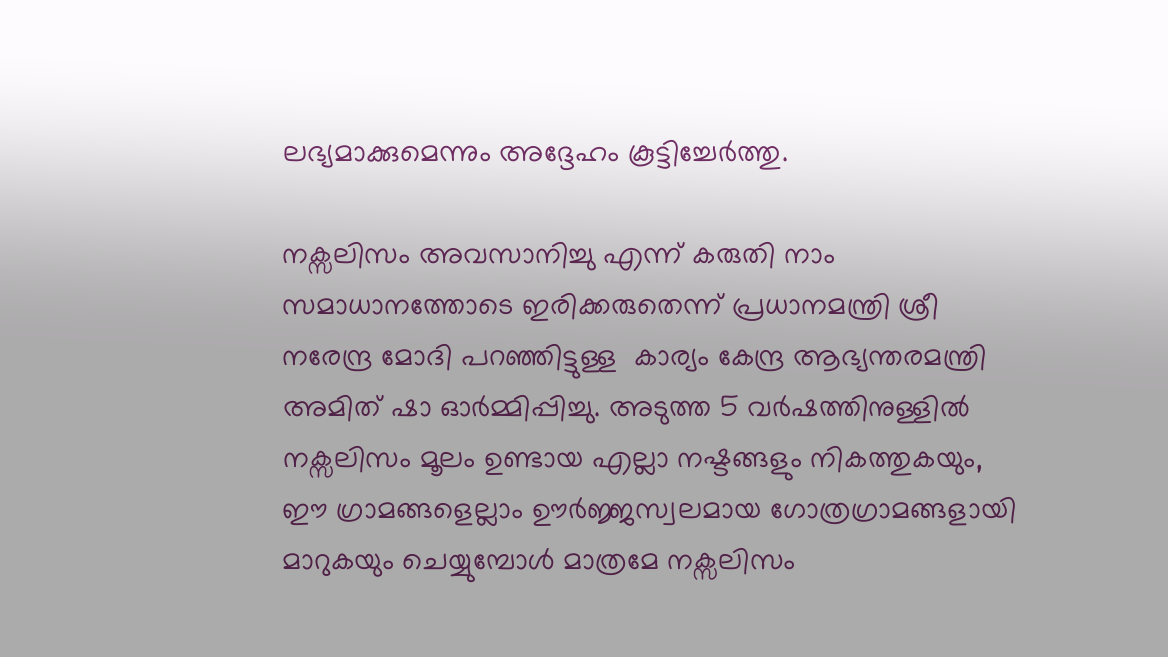ലഭ്യമാക്കുമെന്നും അദ്ദേഹം കൂട്ടിച്ചേർത്തു.

നക്സലിസം അവസാനിച്ചു എന്ന് കരുതി നാം സമാധാനത്തോടെ ഇരിക്കരുതെന്ന് പ്രധാനമന്ത്രി ശ്രീ നരേന്ദ്ര മോദി പറഞ്ഞിട്ടുള്ള  കാര്യം കേന്ദ്ര ആഭ്യന്തരമന്ത്രി അമിത് ഷാ ഓർമ്മിപ്പിച്ചു. അടുത്ത 5 വർഷത്തിനുള്ളിൽ നക്സലിസം മൂലം ഉണ്ടായ എല്ലാ നഷ്ടങ്ങളും നികത്തുകയും, ഈ ഗ്രാമങ്ങളെല്ലാം ഊർജ്ജസ്വലമായ ഗോത്രഗ്രാമങ്ങളായി മാറുകയും ചെയ്യുമ്പോൾ മാത്രമേ നക്സലിസം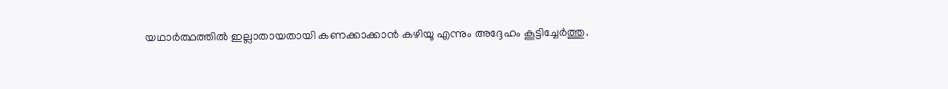യഥാർത്ഥത്തിൽ ഇല്ലാതായതായി കണക്കാക്കാൻ കഴിയൂ എന്നും അദ്ദേഹം കൂട്ടിച്ചേർത്തു.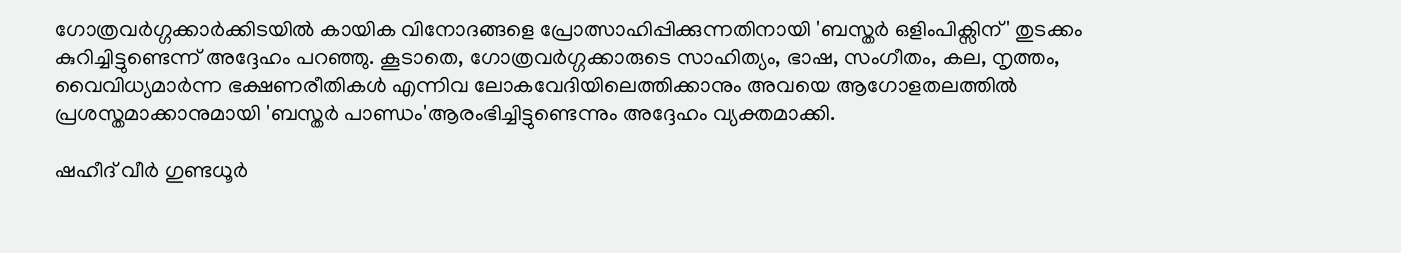ഗോത്രവർഗ്ഗക്കാർക്കിടയിൽ കായിക വിനോദങ്ങളെ പ്രോത്സാഹിപ്പിക്കുന്നതിനായി 'ബസ്തർ ഒളിംപിക്സിന്' തുടക്കം കുറിച്ചിട്ടുണ്ടെന്ന് അദ്ദേഹം പറഞ്ഞു. കൂടാതെ, ഗോത്രവർഗ്ഗക്കാരുടെ സാഹിത്യം, ഭാഷ, സംഗീതം, കല, നൃത്തം, വൈവിധ്യമാർന്ന ഭക്ഷണരീതികൾ എന്നിവ ലോകവേദിയിലെത്തിക്കാനും അവയെ ആഗോളതലത്തിൽ പ്രശസ്തമാക്കാനുമായി 'ബസ്തർ പാണ്ഡം'ആരംഭിച്ചിട്ടുണ്ടെന്നും അദ്ദേഹം വ്യക്തമാക്കി.

ഷഹീദ് വീർ ഗുണ്ടധൂർ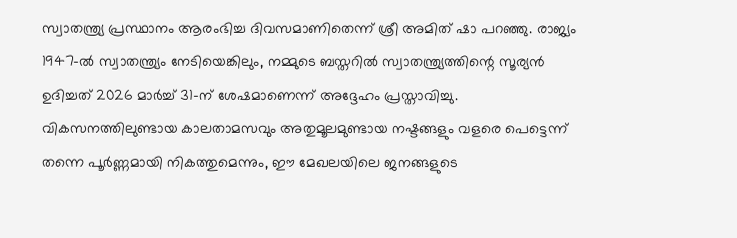സ്വാതന്ത്ര്യ പ്രസ്ഥാനം ആരംഭിച്ച ദിവസമാണിതെന്ന് ശ്രീ അമിത് ഷാ പറഞ്ഞു. രാജ്യം 1947-ൽ സ്വാതന്ത്ര്യം നേടിയെങ്കിലും, നമ്മുടെ ബസ്തറിൽ സ്വാതന്ത്ര്യത്തിന്റെ സൂര്യൻ ഉദിച്ചത് 2026 മാർച്ച് 31-ന് ശേഷമാണെന്ന് അദ്ദേഹം പ്രസ്താവിച്ചു. വികസനത്തിലുണ്ടായ കാലതാമസവും അതുമൂലമുണ്ടായ നഷ്ടങ്ങളും വളരെ പെട്ടെന്ന് തന്നെ പൂർണ്ണമായി നികത്തുമെന്നും, ഈ മേഖലയിലെ ജനങ്ങളുടെ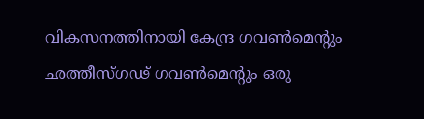വികസനത്തിനായി കേന്ദ്ര ഗവൺമെന്റും ഛത്തീസ്ഗഢ് ഗവൺമെന്റും ഒരു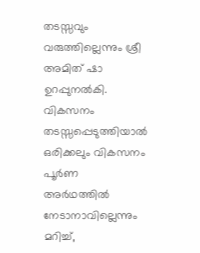തടസ്സവും വരുത്തില്ലെന്നും ശ്രീ അമിത് ഷാ ഉറപ്പുനൽകി. വികസനം  തടസ്സപ്പെടുത്തിയാൽ  ഒരിക്കലും വികസനം പൂർണ അർഥത്തിൽ  നേടാനാവില്ലെന്നും മറിച്ച്,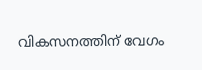വികസനത്തിന് വേഗം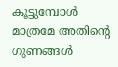കൂട്ടുമ്പോൾ മാത്രമേ അതിന്റെ ഗുണങ്ങൾ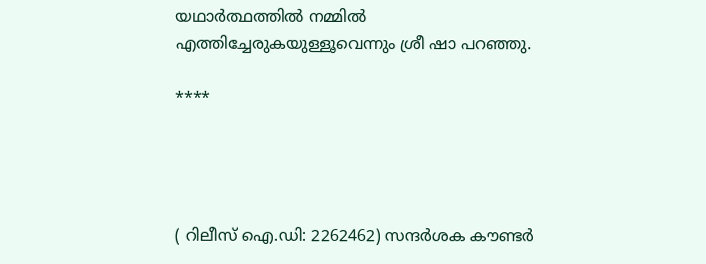യഥാർത്ഥത്തിൽ നമ്മിൽ എത്തിച്ചേരുകയുള്ളൂവെന്നും ശ്രീ ഷാ പറഞ്ഞു.

****




( റിലീസ് ഐ.ഡി: 2262462) സന്ദര്‍ശക കൗണ്ടര്‍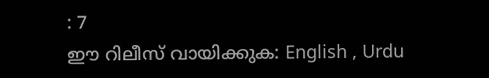: 7
ഈ റിലീസ് വായിക്കുക: English , Urdu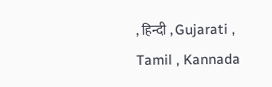, हिन्दी , Gujarati , Tamil , Kannada